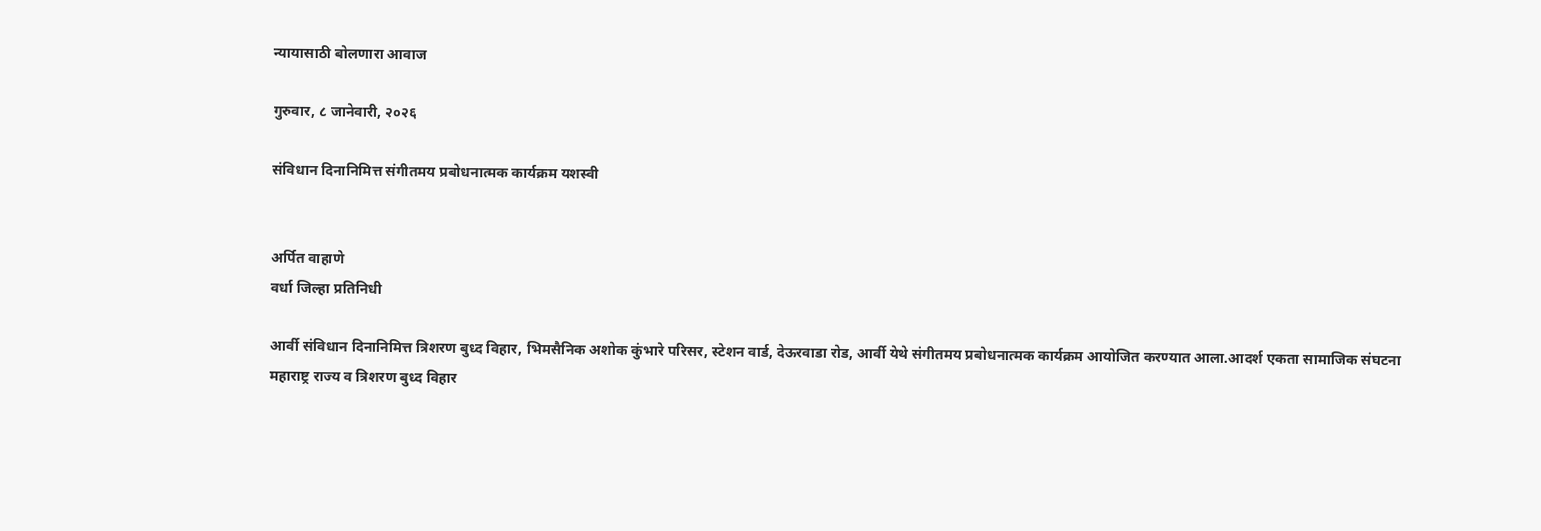न्यायासाठी बोलणारा आवाज

गुरुवार, ८ जानेवारी, २०२६

संविधान दिनानिमित्त संगीतमय प्रबोधनात्मक कार्यक्रम यशस्वी


अर्पित वाहाणे
वर्धा जिल्हा प्रतिनिधी

आर्वी संविधान दिनानिमित्त त्रिशरण बुध्द विहार, भिमसैनिक अशोक कुंभारे परिसर, स्टेशन वार्ड, देऊरवाडा रोड, आर्वी येथे संगीतमय प्रबोधनात्मक कार्यक्रम आयोजित करण्यात आला.आदर्श एकता सामाजिक संघटना महाराष्ट्र राज्य व त्रिशरण बुध्द विहार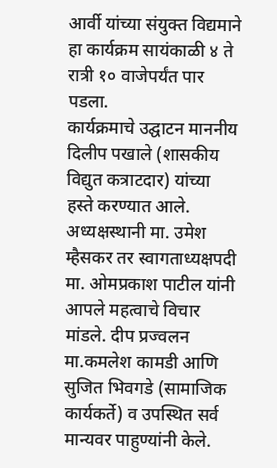आर्वी यांच्या संयुक्त विद्यमाने हा कार्यक्रम सायंकाळी ४ ते रात्री १० वाजेपर्यंत पार पडला.
कार्यक्रमाचे उद्घाटन माननीय दिलीप पखाले (शासकीय विद्युत कत्राटदार) यांच्या हस्ते करण्यात आले. अध्यक्षस्थानी मा. उमेश म्हैसकर तर स्वागताध्यक्षपदी मा. ओमप्रकाश पाटील यांनी आपले महत्वाचे विचार मांडले. दीप प्रज्वलन मा.कमलेश कामडी आणि सुजित भिवगडे (सामाजिक कार्यकर्ते) व उपस्थित सर्व मान्यवर पाहुण्यांनी केले.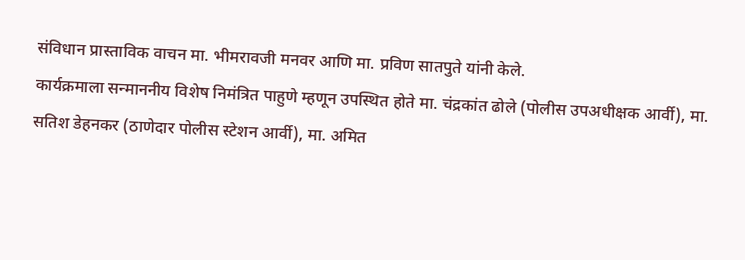संविधान प्रास्ताविक वाचन मा. भीमरावजी मनवर आणि मा. प्रविण सातपुते यांनी केले.
कार्यक्रमाला सन्माननीय विशेष निमंत्रित पाहुणे म्हणून उपस्थित होते मा. चंद्रकांत ढोले (पोलीस उपअधीक्षक आर्वी), मा. सतिश डेहनकर (ठाणेदार पोलीस स्टेशन आर्वी), मा. अमित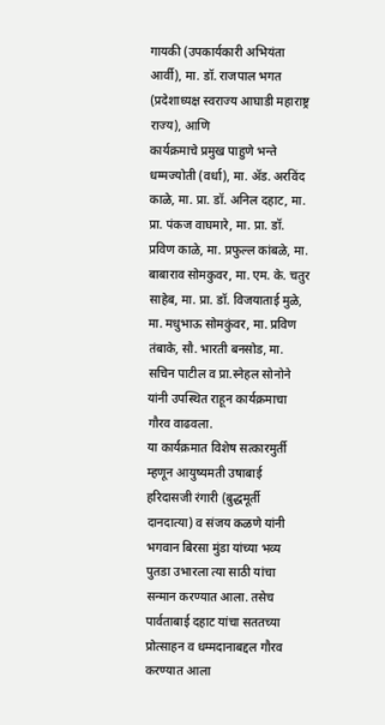गायकी (उपकार्यकारी अभियंता आर्वी), मा. डॉ. राजपाल भगत (प्रदेशाध्यक्ष स्वराज्य आघाडी महाराष्ट्र राज्य), आणि
कार्यक्रमाचे प्रमुख पाहुणे भन्ते धम्मज्योती (वर्धा), मा. ॲड. अरविंद काळे, मा. प्रा. डॉ. अनिल दहाट, मा. प्रा. पंकज वाघमारे, मा. प्रा. डॉ. प्रविण काळे, मा. प्रफुल्ल कांबळे, मा. बाबाराव सोमकुवर, मा. एम. के. चतुर साहेब, मा. प्रा. डॉ. विजयाताई मुळे, मा. मधुभाऊ सोमकुंवर, मा. प्रविण तंबाके, सौ. भारती बनसोड, मा. सचिन पाटील व प्रा.स्नेहल सोनोने यांनी उपस्थित राहून कार्यक्रमाचा गौरव वाढवला.
या कार्यक्रमात विशेष सत्कारमुर्ती म्हणून आयुष्यमती उषाबाई हरिदासजी रंगारी (बुद्धमूर्ती दानदात्या) व संजय कळणे यांनी भगवान बिरसा मुंडा यांच्या भव्य पुतडा उभारला त्या साठी यांचा सन्मान करण्यात आला. तसेच पार्वताबाई दहाट यांचा सततच्या प्रोत्साहन व धम्मदानाबद्दल गौरव करण्यात आला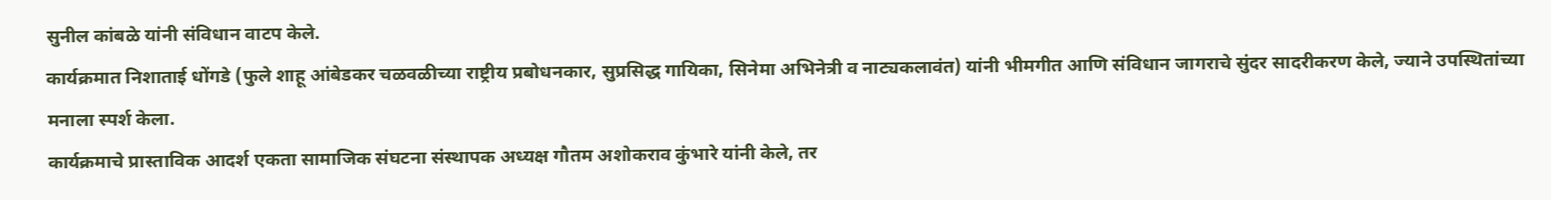सुनील कांबळे यांनी संविधान वाटप केले.
कार्यक्रमात निशाताई धोंगडे (फुले शाहू आंबेडकर चळवळीच्या राष्ट्रीय प्रबोधनकार, सुप्रसिद्ध गायिका, सिनेमा अभिनेत्री व नाट्यकलावंत) यांनी भीमगीत आणि संविधान जागराचे सुंदर सादरीकरण केले, ज्याने उपस्थितांच्या मनाला स्पर्श केला.
कार्यक्रमाचे प्रास्ताविक आदर्श एकता सामाजिक संघटना संस्थापक अध्यक्ष गौतम अशोकराव कुंभारे यांनी केले, तर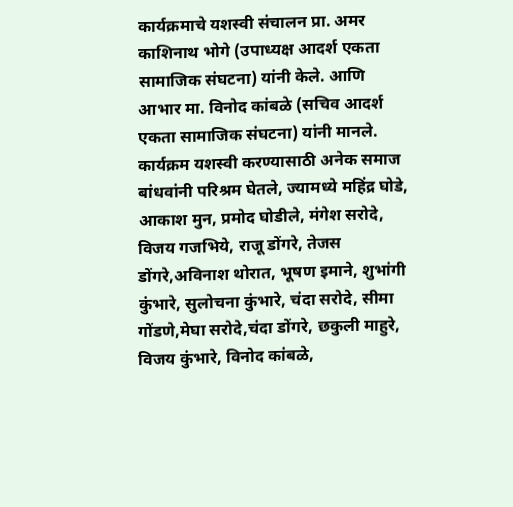कार्यक्रमाचे यशस्वी संचालन प्रा. अमर काशिनाथ भोगे (उपाध्यक्ष आदर्श एकता सामाजिक संघटना) यांनी केले. आणि आभार मा. विनोद कांबळे (सचिव आदर्श एकता सामाजिक संघटना) यांनी मानले.
कार्यक्रम यशस्वी करण्यासाठी अनेक समाज बांधवांनी परिश्रम घेतले, ज्यामध्ये महिंद्र घोडे, आकाश मुन, प्रमोद घोडीले, मंगेश सरोदे, विजय गजभिये, राजू डोंगरे, तेजस डोंगरे,अविनाश थोरात, भूषण इमाने, शुभांगी कुंभारे, सुलोचना कुंभारे, चंदा सरोदे, सीमा गोंडणे,मेघा सरोदे,चंदा डोंगरे, छकुली माहुरे, विजय कुंभारे, विनोद कांबळे,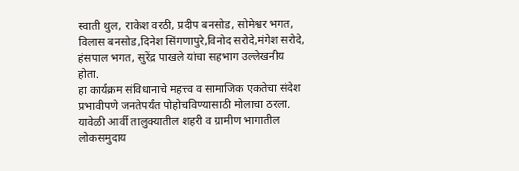स्वाती थुल, राकेश वरठी, प्रदीप बनसोड, सोमेश्वर भगत, विलास बनसोड,दिनेश सिंगणापुरे,विनोद सरोदे,मंगेश सरोदे, हंसपाल भगत, सुरेंद्र पाखले यांचा सहभाग उल्लेखनीय होता.
हा कार्यक्रम संविधानाचे महत्त्व व सामाजिक एकतेचा संदेश प्रभावीपणे जनतेपर्यंत पोहोचविण्यासाठी मोलाचा ठरला. यावेळी आर्वी तालुक्यातील शहरी व ग्रामीण भागातील लोकसमुदाय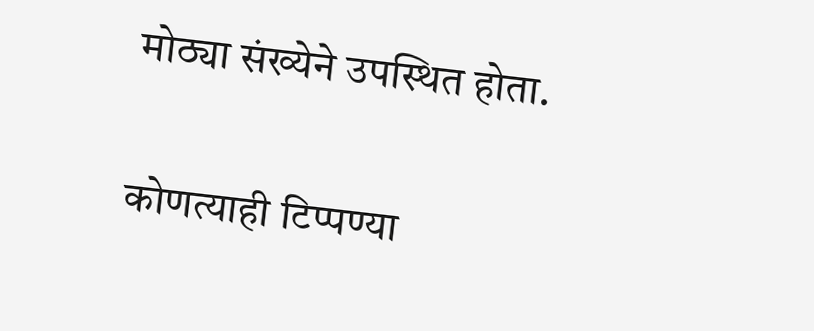मोठ्या संख्येने उपस्थित होता.

कोणत्याही टिप्पण्‍या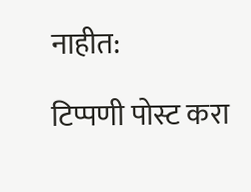नाहीत:

टिप्पणी पोस्ट करा